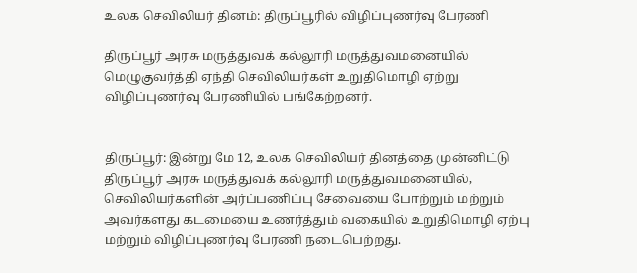உலக செவிலியர் தினம்: திருப்பூரில் விழிப்புணர்வு பேரணி

திருப்பூர் அரசு மருத்துவக் கல்லூரி மருத்துவமனையில் மெழுகுவர்த்தி ஏந்தி செவிலியர்கள் உறுதிமொழி ஏற்று விழிப்புணர்வு பேரணியில் பங்கேற்றனர்.


திருப்பூர்: இன்று மே 12, உலக செவிலியர் தினத்தை முன்னிட்டு திருப்பூர் அரசு மருத்துவக் கல்லூரி மருத்துவமனையில், செவிலியர்களின் அர்ப்பணிப்பு சேவையை போற்றும் மற்றும் அவர்களது கடமையை உணர்த்தும் வகையில் உறுதிமொழி ஏற்பு மற்றும் விழிப்புணர்வு பேரணி நடைபெற்றது.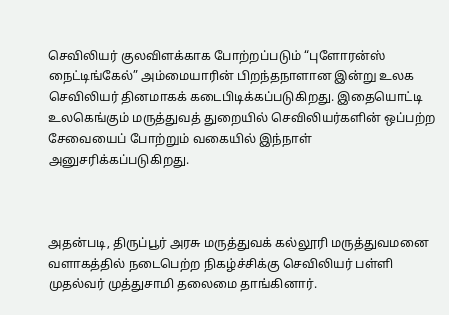செவிலியர் குலவிளக்காக போற்றப்படும் “புளோரன்ஸ் நைட்டிங்கேல்” அம்மையாரின் பிறந்தநாளான இன்று உலக செவிலியர் தினமாகக் கடைபிடிக்கப்படுகிறது. இதையொட்டி உலகெங்கும் மருத்துவத் துறையில் செவிலியர்களின் ஒப்பற்ற சேவையைப் போற்றும் வகையில் இந்நாள் அனுசரிக்கப்படுகிறது.



அதன்படி, திருப்பூர் அரசு மருத்துவக் கல்லூரி மருத்துவமனை வளாகத்தில் நடைபெற்ற நிகழ்ச்சிக்கு செவிலியர் பள்ளி முதல்வர் முத்துசாமி தலைமை தாங்கினார்.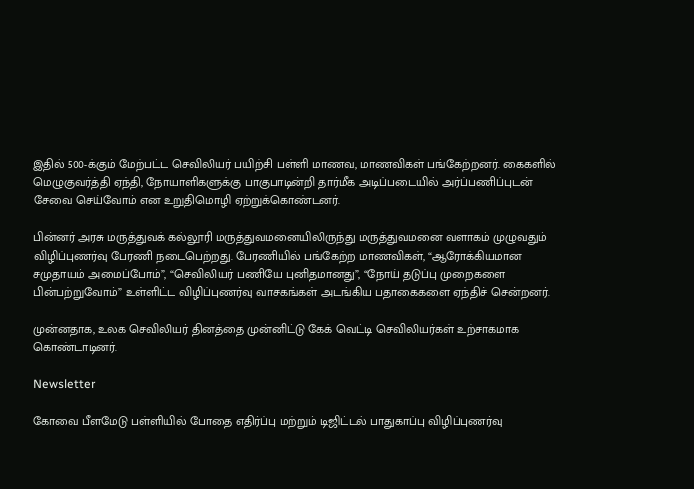இதில் 500-க்கும் மேற்பட்ட செவிலியர் பயிற்சி பள்ளி மாணவ, மாணவிகள் பங்கேற்றனர். கைகளில் மெழுகுவர்த்தி ஏந்தி, நோயாளிகளுக்கு பாகுபாடின்றி தார்மீக அடிப்படையில் அர்ப்பணிப்புடன் சேவை செய்வோம் என உறுதிமொழி ஏற்றுக்கொண்டனர்.

பின்னர் அரசு மருத்துவக் கல்லூரி மருத்துவமனையிலிருந்து மருத்துவமனை வளாகம் முழுவதும் விழிப்புணர்வு பேரணி நடைபெற்றது. பேரணியில் பங்கேற்ற மாணவிகள், “ஆரோக்கியமான சமுதாயம் அமைப்போம்”, “செவிலியர் பணியே புனிதமானது”, “நோய் தடுப்பு முறைகளை பின்பற்றுவோம்” உள்ளிட்ட விழிப்புணர்வு வாசகங்கள் அடங்கிய பதாகைகளை ஏந்திச் சென்றனர்.

முன்னதாக, உலக செவிலியர் தினத்தை முன்னிட்டு கேக் வெட்டி செவிலியர்கள் உற்சாகமாக கொண்டாடினர்.

Newsletter

கோவை பீளமேடு பள்ளியில் போதை எதிர்ப்பு மற்றும் டிஜிட்டல் பாதுகாப்பு விழிப்புணர்வு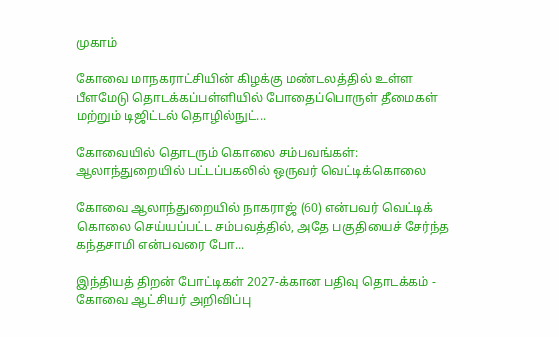முகாம்

கோவை மாநகராட்சியின் கிழக்கு மண்டலத்தில் உள்ள பீளமேடு தொடக்கப்பள்ளியில் போதைப்பொருள் தீமைகள் மற்றும் டிஜிட்டல் தொழில்நுட்...

கோவையில் தொடரும் கொலை சம்பவங்கள்: ஆலாந்துறையில் பட்டப்பகலில் ஒருவர் வெட்டிக்கொலை

கோவை ஆலாந்துறையில் நாகராஜ் (60) என்பவர் வெட்டிக் கொலை செய்யப்பட்ட சம்பவத்தில், அதே பகுதியைச் சேர்ந்த கந்தசாமி என்பவரை போ...

இந்தியத் திறன் போட்டிகள் 2027-க்கான பதிவு தொடக்கம் - கோவை ஆட்சியர் அறிவிப்பு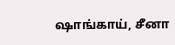ஷாங்காய், சீனா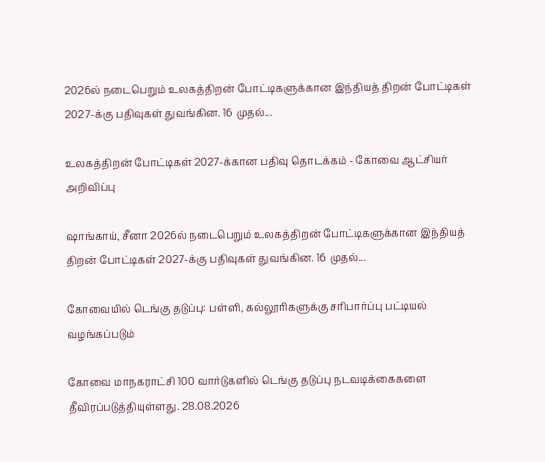2026ல் நடைபெறும் உலகத்திறன் போட்டிகளுக்கான இந்தியத் திறன் போட்டிகள் 2027-க்கு பதிவுகள் துவங்கின. 16 முதல்...

உலகத்திறன் போட்டிகள் 2027-க்கான பதிவு தொடக்கம் - கோவை ஆட்சியர் அறிவிப்பு

ஷாங்காய், சீனா 2026ல் நடைபெறும் உலகத்திறன் போட்டிகளுக்கான இந்தியத் திறன் போட்டிகள் 2027-க்கு பதிவுகள் துவங்கின. 16 முதல்...

கோவையில் டெங்கு தடுப்பு: பள்ளி, கல்லூரிகளுக்கு சரிபார்ப்பு பட்டியல் வழங்கப்படும்

கோவை மாநகராட்சி 100 வார்டுகளில் டெங்கு தடுப்பு நடவடிக்கைகளை தீவிரப்படுத்தியுள்ளது. 28.08.2026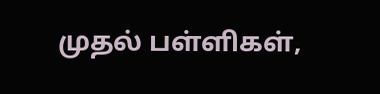முதல் பள்ளிகள்,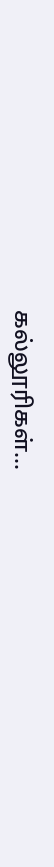கல்லூரிகள்...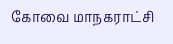கோவை மாநகராட்சி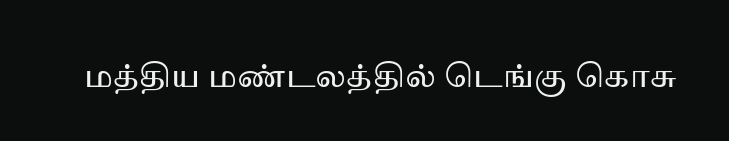மத்திய மண்டலத்தில் டெங்கு கொசு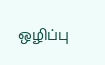ஒழிப்பு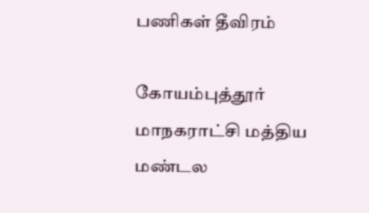பணிகள் தீவிரம்

கோயம்புத்தூர் மாநகராட்சி மத்திய மண்டல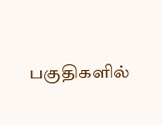பகுதிகளில்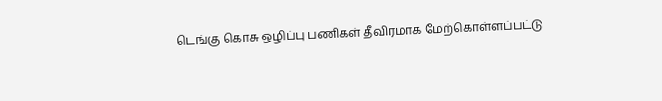டெங்கு கொசு ஒழிப்பு பணிகள் தீவிரமாக மேற்கொள்ளப்பட்டு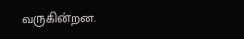வருகின்றன.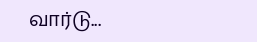வார்டு...